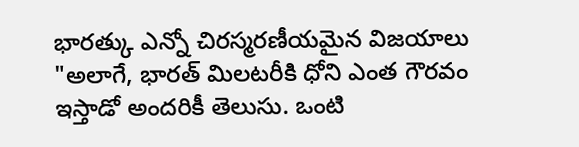భారత్కు ఎన్నో చిరస్మరణీయమైన విజయాలు
"అలాగే, భారత్ మిలటరీకి ధోని ఎంత గౌరవం ఇస్తాడో అందరికీ తెలుసు. ఒంటి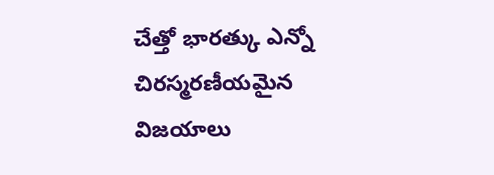చేత్తో భారత్కు ఎన్నో చిరస్మరణీయమైన విజయాలు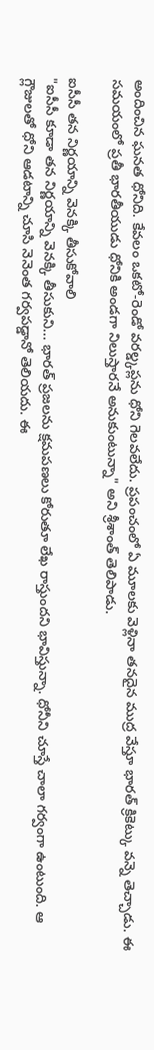అందించిన ఘనత ధోనిది. కేవలం ఒకటో-రెండో వరల్డ్కప్లను ధోని గెలవలేదు. ప్రపంచంలో ఏ మూలకు వెళ్లినా తనదైన ముద్ర వేస్తూ భారత్ క్రికెట్కు వన్నె తెచ్చాడు. ఈ సమయంలో ప్రతీ భారతీయుడు ధోనికి అండగా నిలుస్తారనే అనుకుంటున్నా" అని శ్రీశాంత్ తెలిపాడు.

ఐసీసీ తన నిర్ణయాన్ని వెనక్కి తీసుకోవాలి
"ఐసీసీ కూడా తన నిర్ణయాన్ని వెనక్కి తీసుకుని... భారత్ ప్రజలను క్షమపణలు కోరుతూ లేఖ రాస్తుందని భావిస్తున్నా. ధోనీని చూస్తే చాలా గర్వంగా ఉంటుంది. ఆ గ్లౌజులతో ధోని ఆడటాన్ని చూసి నెనెంత గర్వపడ్డానో తెలియదు. ఈ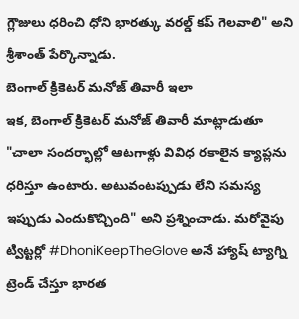గ్లౌజులు ధరించి ధోని భారత్కు వరల్డ్ కప్ గెలవాలి" అని శ్రీశాంత్ పేర్కొన్నాడు.
బెంగాల్ క్రికెటర్ మనోజ్ తివారీ ఇలా
ఇక, బెంగాల్ క్రికెటర్ మనోజ్ తివారీ మాట్లాడుతూ "చాలా సందర్భాల్లో ఆటగాళ్లు వివిధ రకాలైన క్యాప్లను ధరిస్తూ ఉంటారు. అటువంటప్పుడు లేని సమస్య ఇప్పుడు ఎందుకొచ్చింది" అని ప్రశ్నించాడు. మరోవైపు ట్విట్టర్లో #DhoniKeepTheGlove అనే హ్యాష్ ట్యాగ్ని ట్రెండ్ చేస్తూ భారత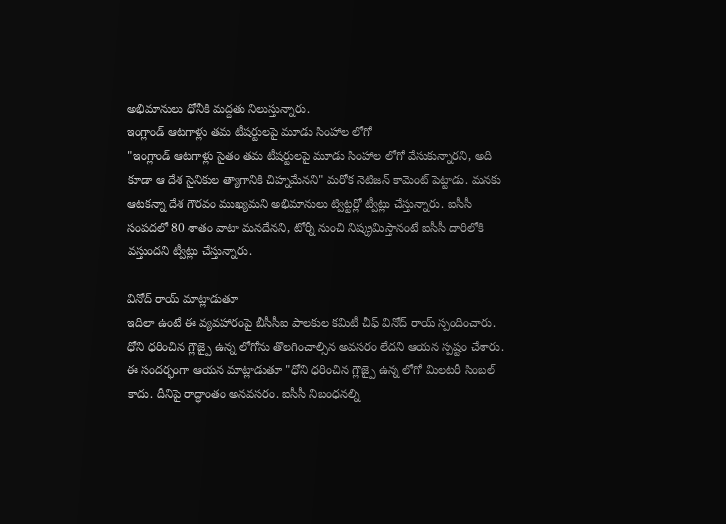అభిమానులు ధోనీకి మద్దతు నిలుస్తున్నారు.
ఇంగ్లాండ్ ఆటగాళ్లు తమ టీషర్టులపై మూడు సింహాల లోగో
"ఇంగ్లాండ్ ఆటగాళ్లు సైతం తమ టీషర్టులపై మూడు సింహాల లోగో వేసుకున్నారని, అది కూడా ఆ దేశ సైనికుల త్యాగానికి చిహ్నమేనని" మరోక నెటిజన్ కామెంట్ పెట్టాడు. మనకు ఆటకన్నా దేశ గౌరవం ముఖ్యమని అభిమానులు ట్విట్టర్లో ట్వీట్లు చేస్తున్నారు. ఐసీసీ సంపదలో 80 శాతం వాటా మనదేనని, టోర్నీ నుంచి నిష్క్రమిస్తానంటే ఐసీసీ దారిలోకి వస్తుందని ట్వీట్లు చేస్తున్నారు.

వినోద్ రాయ్ మాట్లాడుతూ
ఇదిలా ఉంటే ఈ వ్యవహారంపై బీసీసీఐ పాలకుల కమిటీ చీఫ్ వినోద్ రాయ్ స్పందించారు. ధోని ధరించిన గ్లౌజ్పై ఉన్న లోగోను తొలగించాల్సిన అవసరం లేదని ఆయన స్పష్టం చేశారు. ఈ సందర్భంగా ఆయన మాట్లాడుతూ "ధోని ధరించిన గ్లౌజ్పై ఉన్న లోగో మిలటరీ సింబల్ కాదు. దీనిపై రాద్ధాంతం అనవసరం. ఐసీసీ నిబంధనల్ని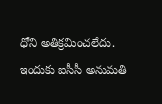ధోని అతిక్రమించలేదు. ఇందుకు ఐసీసీ అనుమతి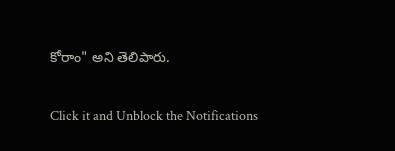కోరాం" అని తెలిపారు.


Click it and Unblock the Notifications